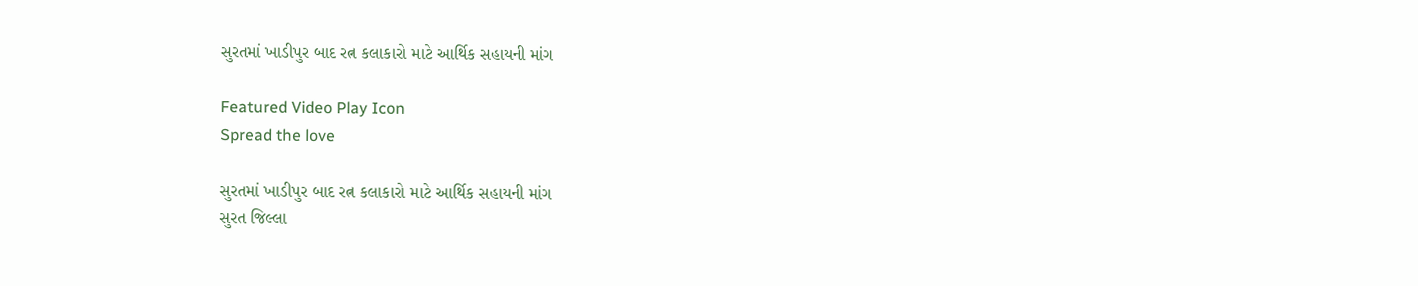સુરતમાં ખાડીપુર બાદ રત્ન કલાકારો માટે આર્થિક સહાયની માંગ

Featured Video Play Icon
Spread the love

સુરતમાં ખાડીપુર બાદ રત્ન કલાકારો માટે આર્થિક સહાયની માંગ
સુરત જિલ્લા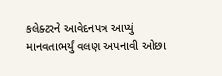કલેક્ટરને આવેદનપત્ર આપ્યું
માનવતાભર્યું વલણ અપનાવી ઓછા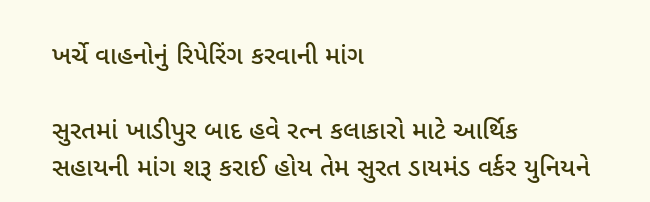ખર્ચે વાહનોનું રિપેરિંગ કરવાની માંગ

સુરતમાં ખાડીપુર બાદ હવે રત્ન કલાકારો માટે આર્થિક સહાયની માંગ શરૂ કરાઈ હોય તેમ સુરત ડાયમંડ વર્કર યુનિયને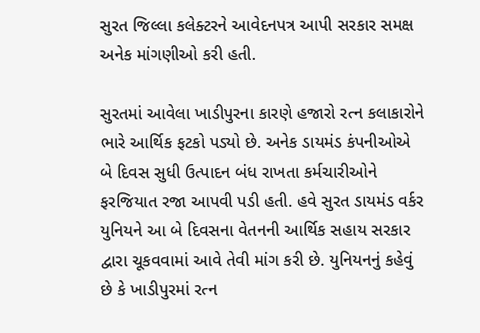સુરત જિલ્લા કલેક્ટરને આવેદનપત્ર આપી સરકાર સમક્ષ અનેક માંગણીઓ કરી હતી.

સુરતમાં આવેલા ખાડીપુરના કારણે હજારો રત્ન કલાકારોને ભારે આર્થિક ફટકો પડ્યો છે. અનેક ડાયમંડ કંપનીઓએ બે દિવસ સુધી ઉત્પાદન બંધ રાખતા કર્મચારીઓને ફરજિયાત રજા આપવી પડી હતી. હવે સુરત ડાયમંડ વર્કર યુનિયને આ બે દિવસના વેતનની આર્થિક સહાય સરકાર દ્વારા ચૂકવવામાં આવે તેવી માંગ કરી છે. યુનિયનનું કહેવું છે કે ખાડીપુરમાં રત્ન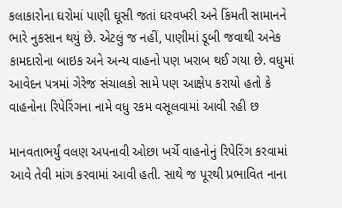કલાકારોના ઘરોમાં પાણી ઘૂસી જતાં ઘરવખરી અને કિંમતી સામાનને ભારે નુકસાન થયું છે. એટલું જ નહીં, પાણીમાં ડૂબી જવાથી અનેક કામદારોના બાઇક અને અન્ય વાહનો પણ ખરાબ થઈ ગયા છે. વધુમાં આવેદન પત્રમાં ગેરેજ સંચાલકો સામે પણ આક્ષેપ કરાયો હતો કે વાહનોના રિપેરિંગના નામે વધુ રકમ વસૂલવામાં આવી રહી છ

માનવતાભર્યું વલણ અપનાવી ઓછા ખર્ચે વાહનોનું રિપેરિંગ કરવામાં આવે તેવી માંગ કરવામાં આવી હતી. સાથે જ પૂરથી પ્રભાવિત નાના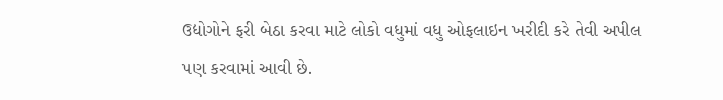ઉદ્યોગોને ફરી બેઠા કરવા માટે લોકો વધુમાં વધુ ઓફલાઇન ખરીદી કરે તેવી અપીલ પણ કરવામાં આવી છે.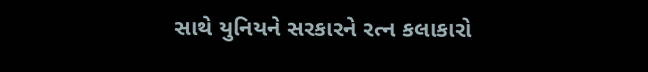સાથે યુનિયને સરકારને રત્ન કલાકારો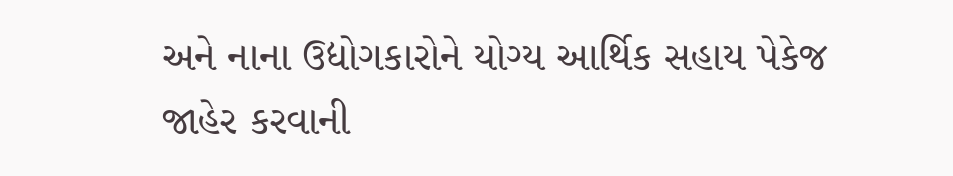અને નાના ઉદ્યોગકારોને યોગ્ય આર્થિક સહાય પેકેજ જાહેર કરવાની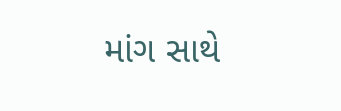માંગ સાથે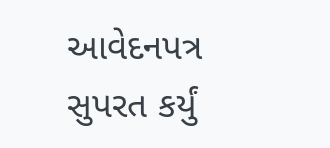આવેદનપત્ર સુપરત કર્યું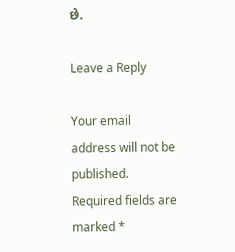છે.

Leave a Reply

Your email address will not be published. Required fields are marked *